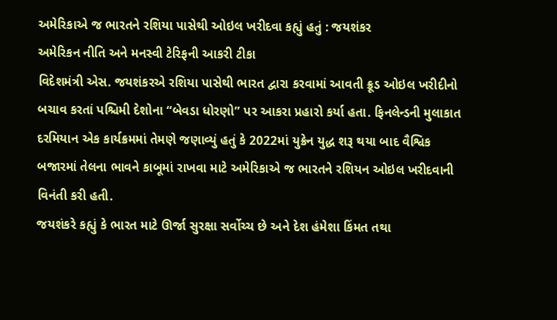અમેરિકાએ જ ભારતને રશિયા પાસેથી ઓઇલ ખરીદવા કહ્યું હતું : જયશંકર
અમેરિકન નીતિ અને મનસ્વી ટેરિફની આકરી ટીકા
વિદેશમંત્રી એસ. જયશંકરએ રશિયા પાસેથી ભારત દ્વારા કરવામાં આવતી ક્રૂડ ઓઇલ ખરીદીનો બચાવ કરતાં પશ્ચિમી દેશોના “બેવડા ધોરણો” પર આકરા પ્રહારો કર્યા હતા. ફિનલેન્ડની મુલાકાત દરમિયાન એક કાર્યક્રમમાં તેમણે જણાવ્યું હતું કે 2022માં યુક્રેન યુદ્ધ શરૂ થયા બાદ વૈશ્વિક બજારમાં તેલના ભાવને કાબૂમાં રાખવા માટે અમેરિકાએ જ ભારતને રશિયન ઓઇલ ખરીદવાની વિનંતી કરી હતી.
જયશંકરે કહ્યું કે ભારત માટે ઊર્જા સુરક્ષા સર્વોચ્ચ છે અને દેશ હંમેશા કિંમત તથા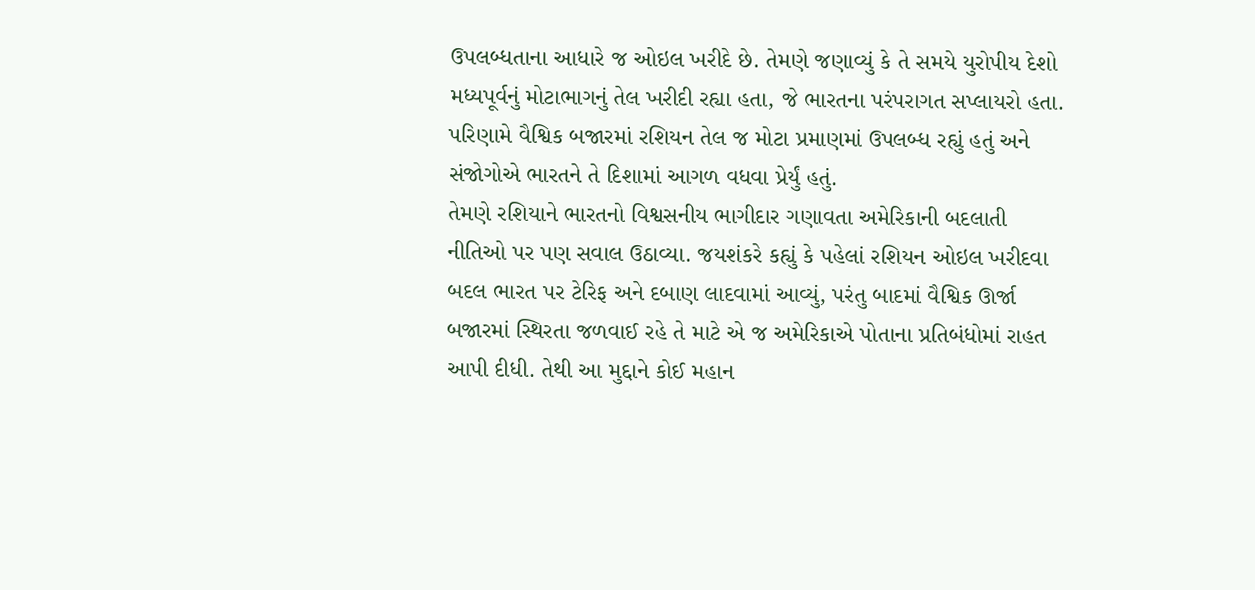ઉપલબ્ધતાના આધારે જ ઓઇલ ખરીદે છે. તેમણે જણાવ્યું કે તે સમયે યુરોપીય દેશો મધ્યપૂર્વનું મોટાભાગનું તેલ ખરીદી રહ્યા હતા, જે ભારતના પરંપરાગત સપ્લાયરો હતા. પરિણામે વૈશ્વિક બજારમાં રશિયન તેલ જ મોટા પ્રમાણમાં ઉપલબ્ધ રહ્યું હતું અને સંજોગોએ ભારતને તે દિશામાં આગળ વધવા પ્રેર્યું હતું.
તેમણે રશિયાને ભારતનો વિશ્વસનીય ભાગીદાર ગણાવતા અમેરિકાની બદલાતી નીતિઓ પર પણ સવાલ ઉઠાવ્યા. જયશંકરે કહ્યું કે પહેલાં રશિયન ઓઇલ ખરીદવા બદલ ભારત પર ટેરિફ અને દબાણ લાદવામાં આવ્યું, પરંતુ બાદમાં વૈશ્વિક ઊર્જા બજારમાં સ્થિરતા જળવાઈ રહે તે માટે એ જ અમેરિકાએ પોતાના પ્રતિબંધોમાં રાહત આપી દીધી. તેથી આ મુદ્દાને કોઈ મહાન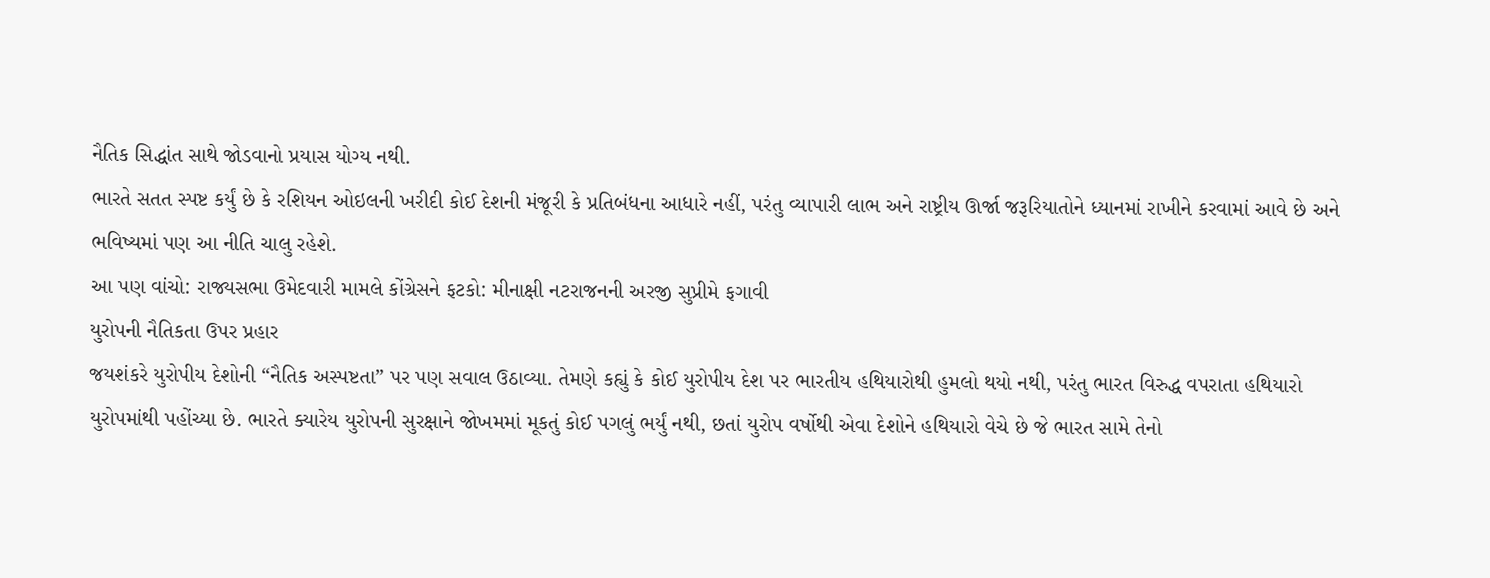નૈતિક સિદ્ધાંત સાથે જોડવાનો પ્રયાસ યોગ્ય નથી.
ભારતે સતત સ્પષ્ટ કર્યું છે કે રશિયન ઓઇલની ખરીદી કોઈ દેશની મંજૂરી કે પ્રતિબંધના આધારે નહીં, પરંતુ વ્યાપારી લાભ અને રાષ્ટ્રીય ઊર્જા જરૂરિયાતોને ધ્યાનમાં રાખીને કરવામાં આવે છે અને ભવિષ્યમાં પણ આ નીતિ ચાલુ રહેશે.
આ પણ વાંચો: રાજ્યસભા ઉમેદવારી મામલે કોંગ્રેસને ફટકો: મીનાક્ષી નટરાજનની અરજી સુપ્રીમે ફગાવી
યુરોપની નૈતિકતા ઉપર પ્રહાર
જયશંકરે યુરોપીય દેશોની “નૈતિક અસ્પષ્ટતા” પર પણ સવાલ ઉઠાવ્યા. તેમણે કહ્યું કે કોઈ યુરોપીય દેશ પર ભારતીય હથિયારોથી હુમલો થયો નથી, પરંતુ ભારત વિરુદ્ધ વપરાતા હથિયારો યુરોપમાંથી પહોંચ્યા છે. ભારતે ક્યારેય યુરોપની સુરક્ષાને જોખમમાં મૂકતું કોઈ પગલું ભર્યું નથી, છતાં યુરોપ વર્ષોથી એવા દેશોને હથિયારો વેચે છે જે ભારત સામે તેનો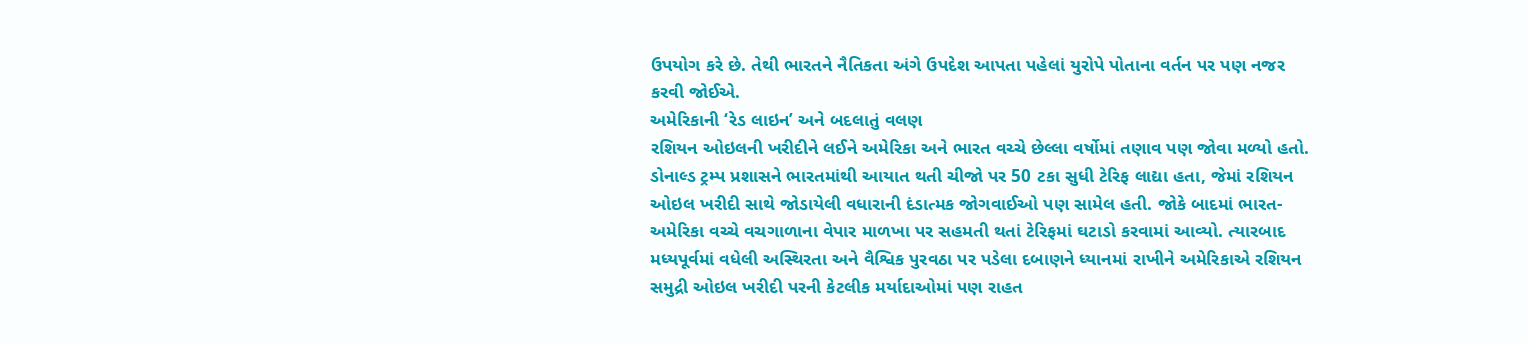ઉપયોગ કરે છે. તેથી ભારતને નૈતિકતા અંગે ઉપદેશ આપતા પહેલાં યુરોપે પોતાના વર્તન પર પણ નજર કરવી જોઈએ.
અમેરિકાની ‘રેડ લાઇન’ અને બદલાતું વલણ
રશિયન ઓઇલની ખરીદીને લઈને અમેરિકા અને ભારત વચ્ચે છેલ્લા વર્ષોમાં તણાવ પણ જોવા મળ્યો હતો. ડોનાલ્ડ ટ્રમ્પ પ્રશાસને ભારતમાંથી આયાત થતી ચીજો પર 50 ટકા સુધી ટેરિફ લાદ્યા હતા, જેમાં રશિયન ઓઇલ ખરીદી સાથે જોડાયેલી વધારાની દંડાત્મક જોગવાઈઓ પણ સામેલ હતી. જોકે બાદમાં ભારત-અમેરિકા વચ્ચે વચગાળાના વેપાર માળખા પર સહમતી થતાં ટેરિફમાં ઘટાડો કરવામાં આવ્યો. ત્યારબાદ મધ્યપૂર્વમાં વધેલી અસ્થિરતા અને વૈશ્વિક પુરવઠા પર પડેલા દબાણને ધ્યાનમાં રાખીને અમેરિકાએ રશિયન સમુદ્રી ઓઇલ ખરીદી પરની કેટલીક મર્યાદાઓમાં પણ રાહત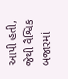આપી હતી, જેથી વૈશ્વિક બજારમાં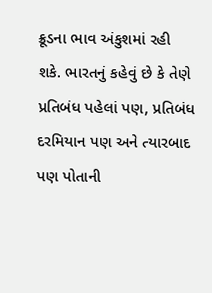ક્રૂડના ભાવ અંકુશમાં રહી શકે. ભારતનું કહેવું છે કે તેણે પ્રતિબંધ પહેલાં પણ, પ્રતિબંધ દરમિયાન પણ અને ત્યારબાદ પણ પોતાની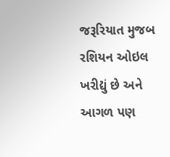જરૂરિયાત મુજબ રશિયન ઓઇલ ખરીદ્યું છે અને આગળ પણ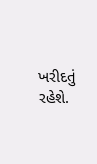ખરીદતું રહેશે.